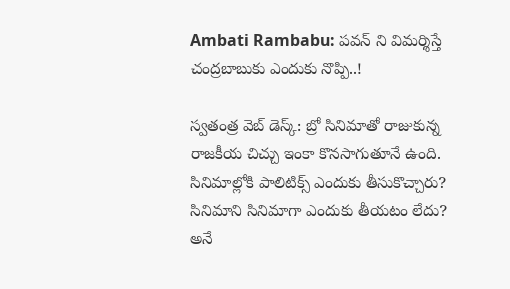Ambati Rambabu: పవన్ ని విమర్శిస్తే చంద్రబాబుకు ఎందుకు నొప్పి..!

స్వతంత్ర వెబ్ డెస్క్: బ్రో సినిమాతో రాజుకున్న రాజకీయ చిచ్చు ఇంకా కొనసాగుతూనే ఉంది. సినిమాల్లోకి పాలిటిక్స్ ఎందుకు తీసుకొచ్చారు?  సినిమాని సినిమాగా ఎందుకు తీయటం లేదు? అనే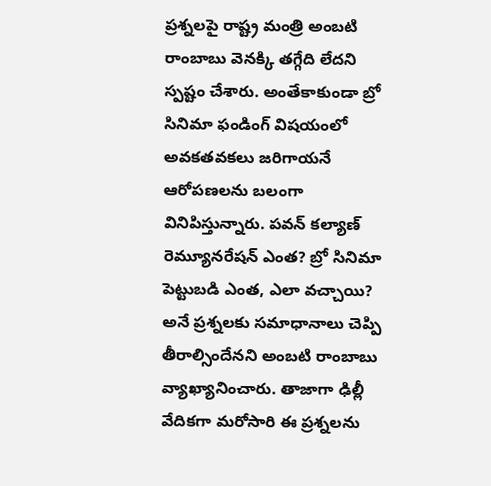ప్రశ్నలపై రాష్ట్ర మంత్రి అంబటి రాంబాబు వెనక్కి తగ్గేది లేదని స్పష్టం చేశారు. అంతేకాకుండా బ్రో సినిమా ఫండింగ్ విషయంలో అవకతవకలు జరిగాయనే ఆరోపణలను బలంగా వినిపిస్తున్నారు. పవన్ కల్యాణ్ రెమ్యూనరేషన్ ఎంత? బ్రో సినిమా పెట్టుబడి ఎంత, ఎలా వచ్చాయి? అనే ప్రశ్నలకు సమాధానాలు చెప్పి తీరాల్సిందేనని అంబటి రాంబాబు వ్యాఖ్యానించారు. తాజాగా ఢిల్లీ వేదికగా మరోసారి ఈ ప్రశ్నలను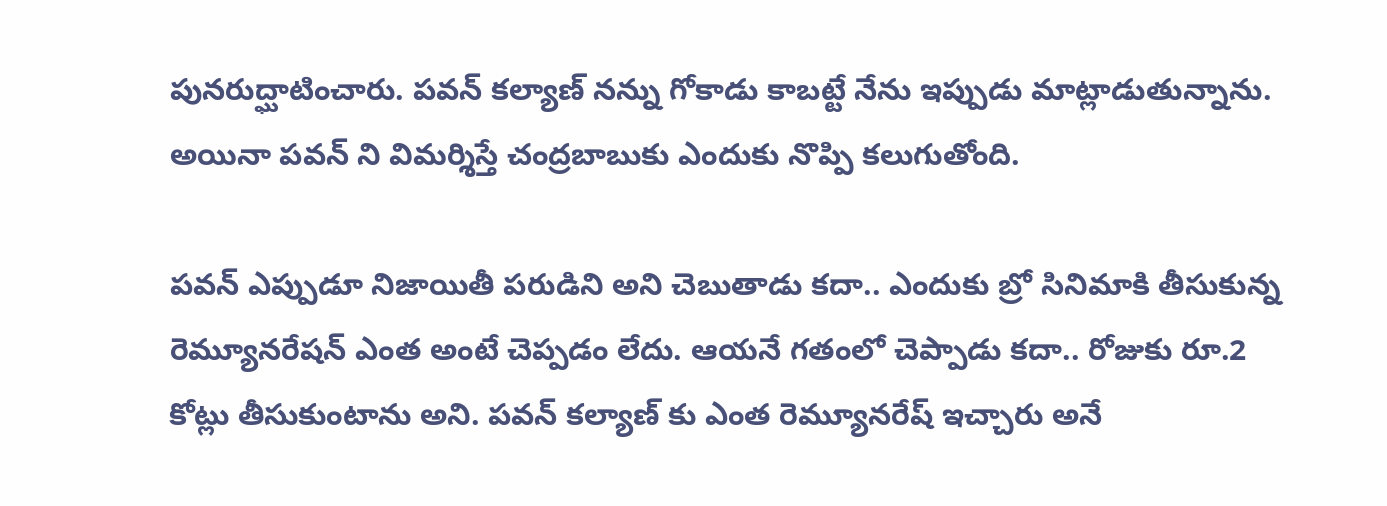పునరుద్ఘాటించారు. పవన్ కల్యాణ్ నన్ను గోకాడు కాబట్టే నేను ఇప్పుడు మాట్లాడుతున్నాను. అయినా పవన్ ని విమర్శిస్తే చంద్రబాబుకు ఎందుకు నొప్పి కలుగుతోంది.

పవన్ ఎప్పుడూ నిజాయితీ పరుడిని అని చెబుతాడు కదా.. ఎందుకు బ్రో సినిమాకి తీసుకున్న రెమ్యూనరేషన్ ఎంత అంటే చెప్పడం లేదు. ఆయనే గతంలో చెప్పాడు కదా.. రోజుకు రూ.2 కోట్లు తీసుకుంటాను అని. పవన్ కల్యాణ్ కు ఎంత రెమ్యూనరేష్ ఇచ్చారు అనే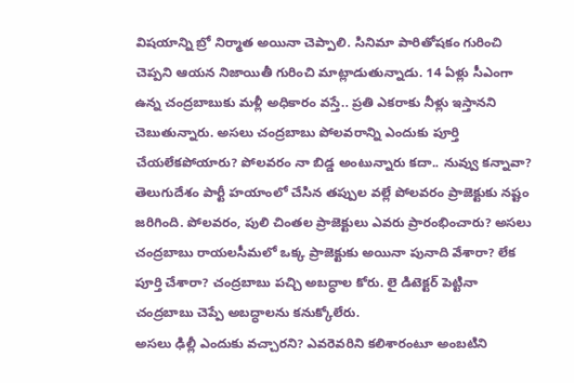విషయాన్ని బ్రో నిర్మాత అయినా చెప్పాలి. సినిమా పారితోషకం గురించి చెప్పని ఆయన నిజాయితీ గురించి మాట్లాడుతున్నాడు. 14 ఏళ్లు సీఎంగా ఉన్న చంద్రబాబుకు మళ్లీ అధికారం వస్తే.. ప్రతి ఎకరాకు నీళ్లు ఇస్తానని చెబుతున్నారు. అసలు చంద్రబాబు పోలవరాన్ని ఎందుకు పూర్తి చేయలేకపోయారు? పోలవరం నా బిడ్డ అంటున్నారు కదా.. నువ్వు కన్నావా?  తెలుగుదేశం పార్టీ హయాంలో చేసిన తప్పుల వల్లే పోలవరం ప్రాజెక్టుకు నష్టం జరిగింది. పోలవరం, పులి చింతల ప్రాజెక్టులు ఎవరు ప్రారంభించారు? అసలు చంద్రబాబు రాయలసీమలో ఒక్క ప్రాజెక్టుకు అయినా పునాది వేశారా? లేక పూర్తి చేశారా? చంద్రబాబు పచ్చి అబద్ధాల కోరు. లై డిటెక్టర్ పెట్టినా చంద్రబాబు చెప్పే అబద్ధాలను కనుక్కోలేరు.
అసలు ఢిల్లీ ఎందుకు వచ్చారని? ఎవరెవరిని కలిశారంటూ అంబటిని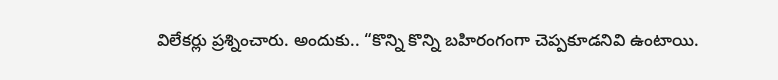విలేకర్లు ప్రశ్నించారు. అందుకు.. “కొన్ని కొన్ని బహిరంగంగా చెప్పకూడనివి ఉంటాయి.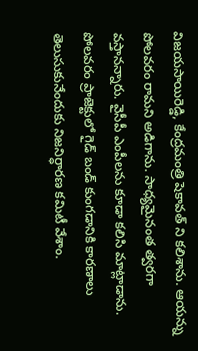విజయసాయిరెడ్డి, కేంద్రమంత్రి షెకావత్ ని కలిశాను. ఆయన్ను పోలవరం రామని అడిగాను. సాధ్యమైనంత త్వరగా వస్తానన్నారు. వైసీపీ ఎంపీలను కూడా కలిసి మాట్లాడాను. పోలవరం ప్రాజెక్టులో గైడ్ బండ్ కుంగడానికి కారణాలు తెలుసుకునేందుకు నిజనిర్ధారణ కమిటీ వేశాం.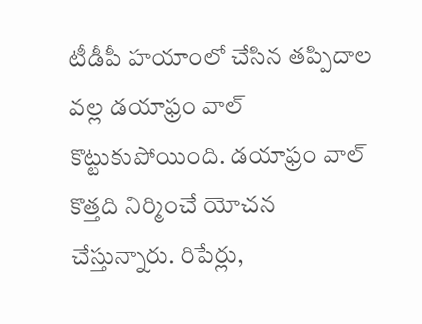టీడీపీ హయాంలో చేసిన తప్పిదాల వల్ల డయాఫ్రం వాల్ కొట్టుకుపోయింది. డయాఫ్రం వాల్ కొత్తది నిర్మించే యోచన చేస్తున్నారు. రిపేర్లు,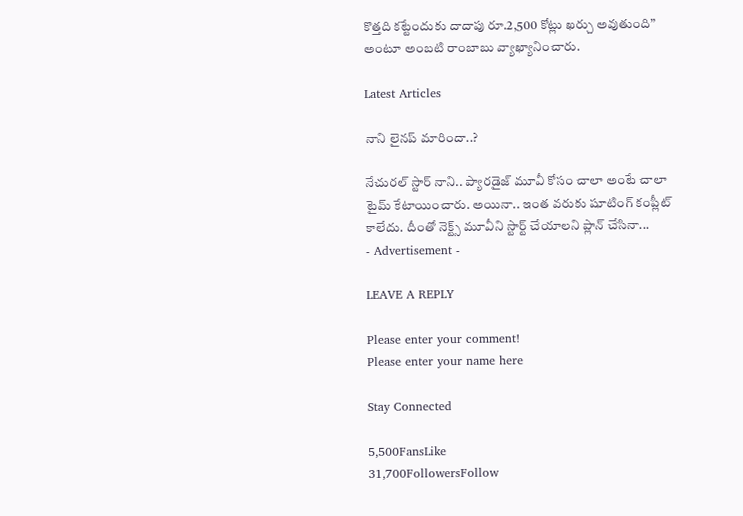కొత్తది కట్టేందుకు దాదాపు రూ.2,500 కోట్లు ఖర్చు అవుతుంది” అంటూ అంబటి రాంబాబు వ్యాఖ్యానించారు.

Latest Articles

నాని లైనప్ మారిందా..?

నేచురల్ స్టార్ నాని.. ప్యారడైజ్ మూవీ కోసం చాలా అంటే చాలా టైమ్ కేటాయించారు. అయినా.. ఇంత వరుకు షూటింగ్ కంప్లీట్ కాలేదు. దీంతో నెక్ట్స్ మూవీని స్టార్ట్ చేయాలని ప్లాన్ చేసినా...
- Advertisement -

LEAVE A REPLY

Please enter your comment!
Please enter your name here

Stay Connected

5,500FansLike
31,700FollowersFollow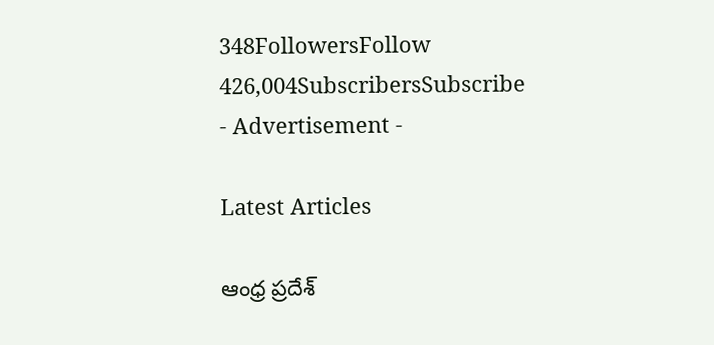348FollowersFollow
426,004SubscribersSubscribe
- Advertisement -

Latest Articles

ఆంధ్ర ప్రదేశ్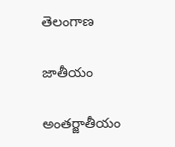తెలంగాణ

జాతీయం

అంతర్జాతీయం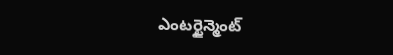ఎంటర్టైన్మెంట్